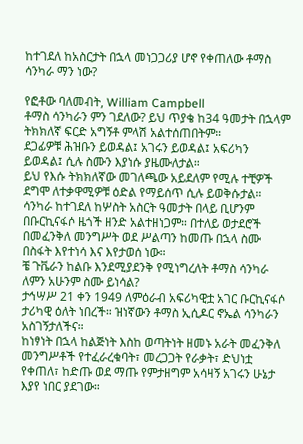ከተገደለ ከአስርታት በኋላ መነጋጋሪያ ሆኖ የቀጠለው ቶማስ ሳንካራ ማን ነው?

የፎቶው ባለመብት, William Campbell
ቶማስ ሳንካራን ምን ገደለው? ይህ ጥያቄ ከ34 ዓመታት በኋላም ትክክለኛ ፍርድ አግኝቶ ምላሽ አልተሰጠበትም።
ደጋፊዎቹ ሕዝቡን ይወዳል፤ አገሩን ይወዳል፤ አፍሪካን ይወዳል፤ ሲሉ ስሙን እያነሱ ያዜሙለታል።
ይህ የእሱ ትክክለኛው መገለጫው አይደለም የሚሉ ተቺዎች ደግሞ ለተቃዋሚዎቹ ዕድል የማይሰጥ ሲሉ ይወቅሱታል።
ሳንካራ ከተገደለ ከሦስት አስርት ዓመታት በላይ ቢሆንም በቡርኪናፋሶ ዜጎች ዘንድ አልተዘነጋም። በተለይ ወታደሮች በመፈንቅለ መንግሥት ወደ ሥልጣን ከመጡ በኋላ ስሙ በስፋት እየተነሳ እና እየታወሰ ነው።
ቼ ጉቬራን ከልቡ እንደሚያደንቅ የሚነግረለት ቶማስ ሳንካራ ለምን አሁንም ስሙ ይነሳል?
ታኅሣሥ 21 ቀን 1949 ለምዕራብ አፍሪካዊቷ አገር ቡርኪናፋሶ ታሪካዊ ዕለት ነበረች። ዝነኛውን ቶማስ ኢሲዶር ኖኤል ሳንካራን አስገኝታለችና።
ከነፃነት በኋላ ከልጅነት እስከ ወጣትነት ዘመኑ አራት መፈንቅለ መንግሥቶች የተፈራረቁባት፣ መረጋጋት የራቃት፣ ድህነቷ የቀጠለ፣ ከድጡ ወደ ማጡ የምታዘግም አሳዛኝ አገሩን ሁኔታ እያየ ነበር ያደገው።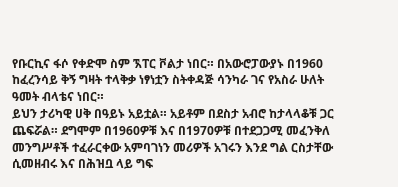የቡርኪና ፋሶ የቀድሞ ስም ኧፐር ቮልታ ነበር። በአውሮፓውያኑ በ1960 ከፈረንሳይ ቅኝ ግዛት ተላቅቃ ነፃነቷን ስትቀዳጅ ሳንካራ ገና የአስራ ሁለት ዓመት ብላቴና ነበር።
ይህን ታሪካዊ ሀቅ በዓይኑ አይቷል። አይቶም በደስታ አብሮ ከታላላቆቹ ጋር ጨፍሯል። ደግሞም በ1960ዎቹ እና በ1970ዎቹ በተደጋጋሚ መፈንቅለ መንግሥቶች ተፈራርቀው አምባገነን መሪዎች አገሩን እንደ ግል ርስታቸው ሲመዘብሩ እና በሕዝቧ ላይ ግፍ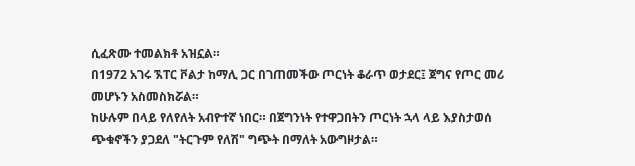ሲፈጽሙ ተመልክቶ አዝኗል።
በ1972 አገሩ ኧፐር ቮልታ ከማሊ ጋር በገጠመችው ጦርነት ቆራጥ ወታደር፤ ጀግና የጦር መሪ መሆኑን አስመስክሯል።
ከሁሉም በላይ የለየለት አብዮተኛ ነበር። በጀግንነት የተዋጋበትን ጦርነት ኋላ ላይ እያስታወሰ ጭቁኖችን ያጋደለ "ትርጉም የለሽ" ግጭት በማለት አውግዞታል።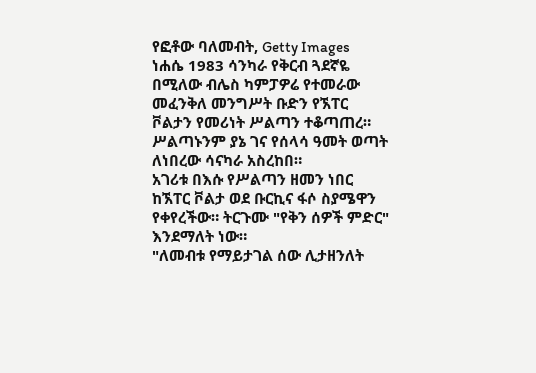የፎቶው ባለመብት, Getty Images
ነሐሴ 1983 ሳንካራ የቅርብ ጓደኛዬ በሚለው ብሌስ ካምፓዎሬ የተመራው መፈንቅለ መንግሥት ቡድን የኧፐር ቮልታን የመሪነት ሥልጣን ተቆጣጠረ። ሥልጣኑንም ያኔ ገና የሰላሳ ዓመት ወጣት ለነበረው ሳናካራ አስረከበ።
አገሪቱ በእሱ የሥልጣን ዘመን ነበር ከኧፐር ቮልታ ወደ ቡርኪና ፋሶ ስያሜዋን የቀየረችው። ትርጉሙ "የቅን ሰዎች ምድር" እንደማለት ነው።
"ለመብቱ የማይታገል ሰው ሊታዘንለት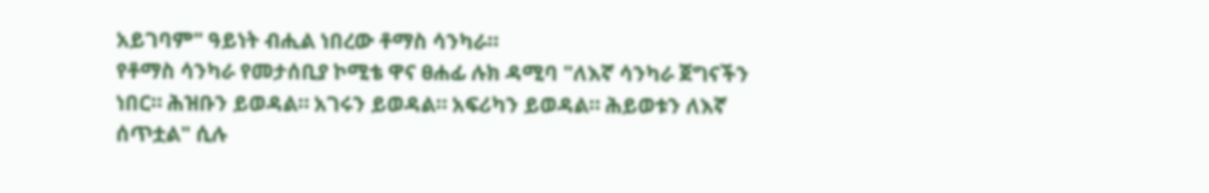አይገባም" ዓይነት ብሒል ነበረው ቶማስ ሳንካራ።
የቶማስ ሳንካራ የመታሰቢያ ኮሚቴ ዋና ፀሐፊ ሉክ ዳሚባ "ለእኛ ሳንካራ ጀግናችን ነበር። ሕዝቡን ይወዳል። አገሩን ይወዳል። አፍሪካን ይወዳል። ሕይወቱን ለእኛ ሰጥቷል" ሲሉ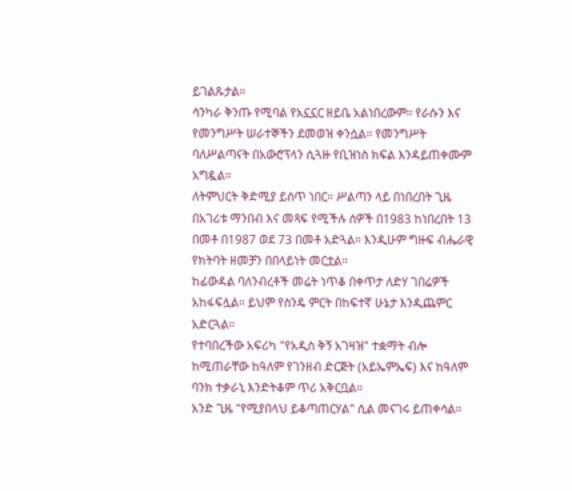ይገልጹታል።
ሳንካራ ቅንጡ የሚባል የአኗኗር ዘይቤ አልነበረውም። የራሱን እና የመንግሥት ሠራተኞችን ደመወዝ ቀንሷል። የመንግሥት ባለሥልጣናት በአውሮፕላን ሲጓዙ የቢዝነስ ክፍል እንዳይጠቀሙም አግዷል።
ለትምህርት ቅድሚያ ይሰጥ ነበር። ሥልጣን ላይ በነበረበት ጊዜ በአገሪቱ ማንበብ እና መጻፍ የሚችሉ ሰዎች በ1983 ከነበረበት 13 በመቶ በ1987 ወደ 73 በመቶ አድጓል። እንዲሁም ግዙፍ ብሔራዊ የክትባት ዘመቻን በበላይነት መርቷል።
ከፊውዳል ባለንብረቶች መሬት ነጥቆ በቀጥታ ለድሃ ገበሬዎች አከፋፍሏል። ይህም የስንዴ ምርት በከፍተኛ ሁኔታ እንዲጨምር አድርጓል።
የተባበረችው አፍሪካ "የአዲስ ቅኝ አገዛዝ" ተቋማት ብሎ ከሚጠራቸው ከዓለም የገንዘብ ድርጅት (አይኤምኤፍ) እና ከዓለም ባንክ ተቃራኒ እንድትቆም ጥሪ አቅርቧል።
አንድ ጊዜ "የሚያበላህ ይቆጣጠርሃል" ሲል መናገሩ ይጠቀሳል።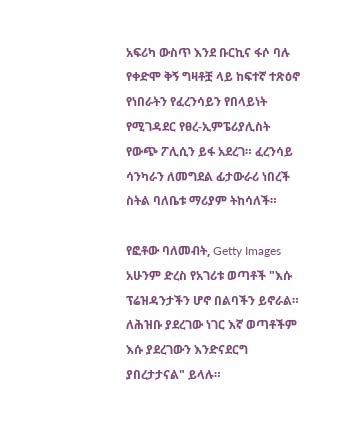አፍሪካ ውስጥ እንደ ቡርኪና ፋሶ ባሉ የቀድሞ ቅኝ ግዛቶቿ ላይ ከፍተኛ ተጽዕኖ የነበራትን የፈረንሳይን የበላይነት የሚገዳደር የፀረ-ኢምፔሪያሊስት የውጭ ፖሊሲን ይፋ አደረገ። ፈረንሳይ ሳንካራን ለመግደል ፊታውራሪ ነበረች ስትል ባለቤቱ ማሪያም ትከሳለች።

የፎቶው ባለመብት, Getty Images
አሁንም ድረስ የአገሪቱ ወጣቶች "እሱ ፕሬዝዳንታችን ሆኖ በልባችን ይኖራል። ለሕዝቡ ያደረገው ነገር እኛ ወጣቶችም እሱ ያደረገውን እንድናደርግ ያበረታታናል" ይላሉ።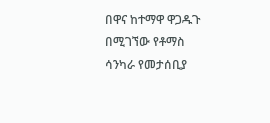በዋና ከተማዋ ዋጋዱጉ በሚገኘው የቶማስ ሳንካራ የመታሰቢያ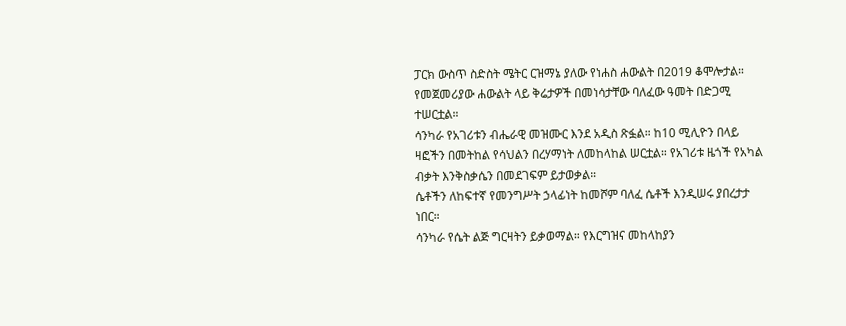ፓርክ ውስጥ ስድስት ሜትር ርዝማኔ ያለው የነሐስ ሐውልት በ2019 ቆሞሎታል። የመጀመሪያው ሐውልት ላይ ቅሬታዎች በመነሳታቸው ባለፈው ዓመት በድጋሚ ተሠርቷል።
ሳንካራ የአገሪቱን ብሔራዊ መዝሙር እንደ አዲስ ጽፏል። ከ10 ሚሊዮን በላይ ዛፎችን በመትከል የሳህልን በረሃማነት ለመከላከል ሠርቷል። የአገሪቱ ዜጎች የአካል ብቃት እንቅስቃሴን በመደገፍም ይታወቃል።
ሴቶችን ለከፍተኛ የመንግሥት ኃላፊነት ከመሾም ባለፈ ሴቶች እንዲሠሩ ያበረታታ ነበር።
ሳንካራ የሴት ልጅ ግርዛትን ይቃወማል። የእርግዝና መከላከያን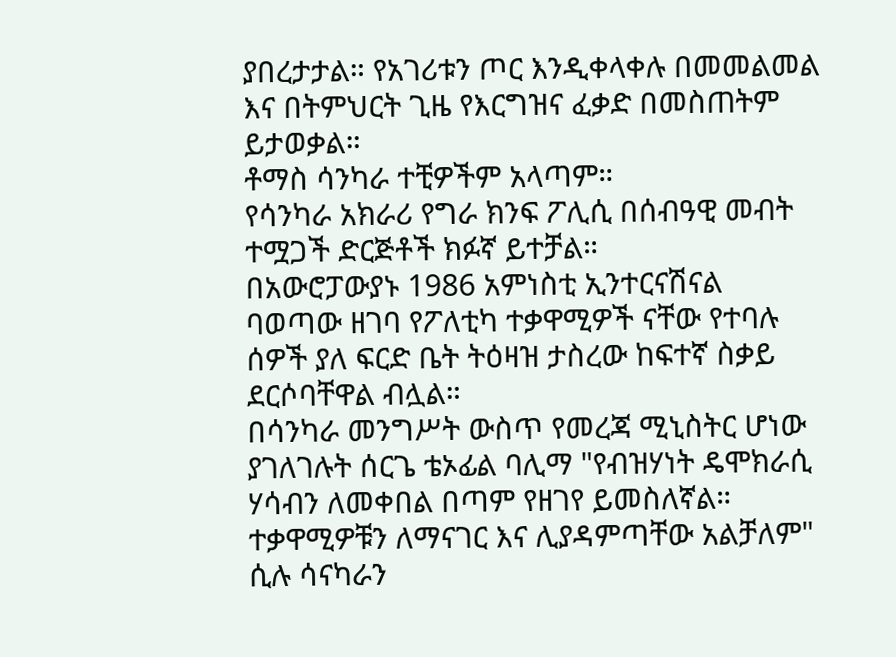ያበረታታል። የአገሪቱን ጦር እንዲቀላቀሉ በመመልመል እና በትምህርት ጊዜ የእርግዝና ፈቃድ በመስጠትም ይታወቃል።
ቶማስ ሳንካራ ተቺዎችም አላጣም።
የሳንካራ አክራሪ የግራ ክንፍ ፖሊሲ በሰብዓዊ መብት ተሟጋች ድርጅቶች ክፉኛ ይተቻል።
በአውሮፓውያኑ 1986 አምነስቲ ኢንተርናሽናል ባወጣው ዘገባ የፖለቲካ ተቃዋሚዎች ናቸው የተባሉ ሰዎች ያለ ፍርድ ቤት ትዕዛዝ ታስረው ከፍተኛ ስቃይ ደርሶባቸዋል ብሏል።
በሳንካራ መንግሥት ውስጥ የመረጃ ሚኒስትር ሆነው ያገለገሉት ሰርጌ ቴኦፊል ባሊማ "የብዝሃነት ዴሞክራሲ ሃሳብን ለመቀበል በጣም የዘገየ ይመስለኛል። ተቃዋሚዎቹን ለማናገር እና ሊያዳምጣቸው አልቻለም" ሲሉ ሳናካራን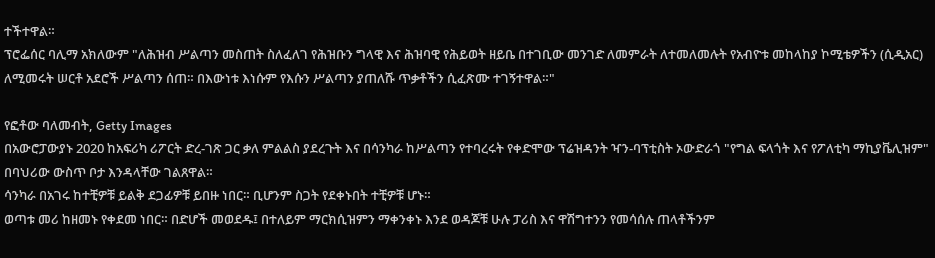ተችተዋል።
ፕሮፌሰር ባሊማ አክለውም "ለሕዝብ ሥልጣን መስጠት ስለፈለገ የሕዝቡን ግላዊ እና ሕዝባዊ የሕይወት ዘይቤ በተገቢው መንገድ ለመምራት ለተመለመሉት የአብዮቱ መከላከያ ኮሚቴዎችን (ሲዲአር) ለሚመሩት ሠርቶ አደሮች ሥልጣን ሰጠ። በእውነቱ እነሱም የእሱን ሥልጣን ያጠለሹ ጥቃቶችን ሲፈጽሙ ተገኝተዋል።"

የፎቶው ባለመብት, Getty Images
በአውሮፓውያኑ 2020 ከአፍሪካ ሪፖርት ድረ-ገጽ ጋር ቃለ ምልልስ ያደረጉት እና በሳንካራ ከሥልጣን የተባረሩት የቀድሞው ፕሬዝዳንት ዣን-ባፕቲስት ኦውድራጎ "የግል ፍላጎት እና የፖለቲካ ማኪያቬሊዝም" በባህሪው ውስጥ ቦታ እንዳላቸው ገልጸዋል።
ሳንካራ በአገሩ ከተቺዎቹ ይልቅ ደጋፊዎቹ ይበዙ ነበር። ቢሆንም ስጋት የደቀኑበት ተቺዎቹ ሆኑ።
ወጣቱ መሪ ከዘመኑ የቀደመ ነበር። በድሆች መወደዱ፤ በተለይም ማርክሲዝምን ማቀንቀኑ እንደ ወዳጆቹ ሁሉ ፓሪስ እና ዋሽግተንን የመሳሰሉ ጠላቶችንም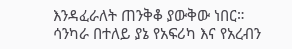እንዳፈራለት ጠንቅቆ ያውቅው ነበር።
ሳንካራ በተለይ ያኔ የአፍሪካ እና የአረብን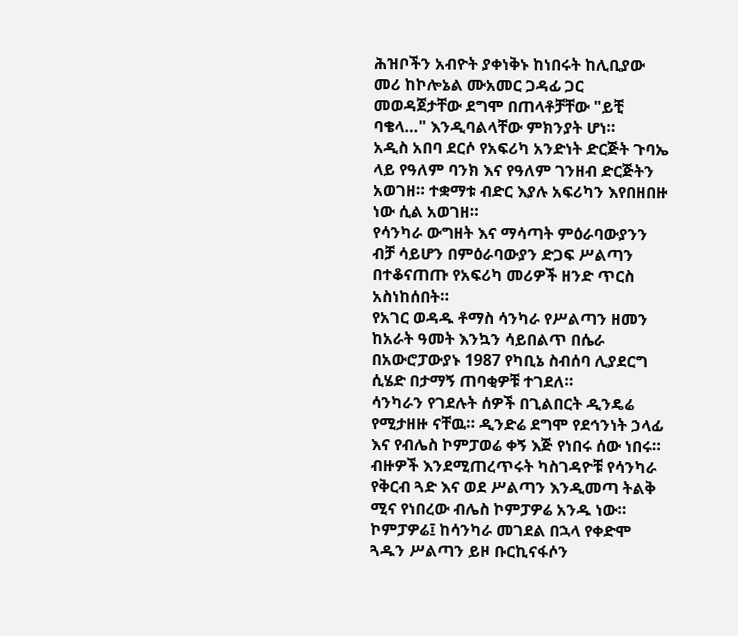ሕዝቦችን አብዮት ያቀነቅኑ ከነበሩት ከሊቢያው መሪ ከኮሎኔል ሙአመር ጋዳፊ ጋር መወዳጀታቸው ደግሞ በጠላቶቻቸው "ይቺ ባቄላ…" እንዲባልላቸው ምክንያት ሆነ።
አዲስ አበባ ደርሶ የአፍሪካ አንድነት ድርጅት ጉባኤ ላይ የዓለም ባንክ እና የዓለም ገንዘብ ድርጅትን አወገዘ። ተቋማቱ ብድር እያሉ አፍሪካን እየበዘበዙ ነው ሲል አወገዘ።
የሳንካራ ውግዘት እና ማሳጣት ምዕራባውያንን ብቻ ሳይሆን በምዕራባውያን ድጋፍ ሥልጣን በተቆናጠጡ የአፍሪካ መሪዎች ዘንድ ጥርስ አስነከሰበት።
የአገር ወዳዱ ቶማስ ሳንካራ የሥልጣን ዘመን ከአራት ዓመት እንኳን ሳይበልጥ በሴራ በአውሮፓውያኑ 1987 የካቢኔ ስብሰባ ሊያደርግ ሲሄድ በታማኝ ጠባቂዎቹ ተገደለ።
ሳንካራን የገደሉት ሰዎች በጊልበርት ዲንዴሬ የሚታዘዙ ናቸዉ። ዲንድሬ ደግሞ የደኅንነት ኃላፊ እና የብሌስ ኮምፓወሬ ቀኝ እጅ የነበሩ ሰው ነበሩ።
ብዙዎች እንደሚጠረጥሩት ካስገዳዮቹ የሳንካራ የቅርብ ጓድ እና ወደ ሥልጣን እንዲመጣ ትልቅ ሚና የነበረው ብሌስ ኮምፓዎሬ አንዱ ነው።
ኮምፓዎሬ፤ ከሳንካራ መገደል በኋላ የቀድሞ ጓዱን ሥልጣን ይዞ ቡርኪናፋሶን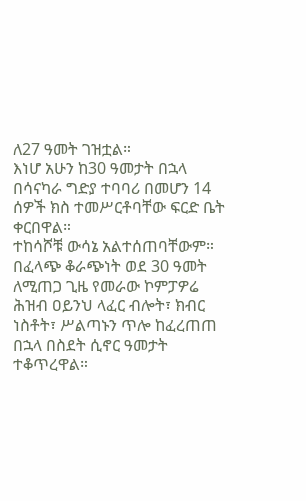ለ27 ዓመት ገዝቷል።
እነሆ አሁን ከ30 ዓመታት በኋላ በሳናካራ ግድያ ተባባሪ በመሆን 14 ሰዎች ክስ ተመሥርቶባቸው ፍርድ ቤት ቀርበዋል።
ተከሳሾቹ ውሳኔ አልተሰጠባቸውም።
በፈላጭ ቆራጭነት ወደ 30 ዓመት ለሚጠጋ ጊዜ የመራው ኮምፓዎሬ ሕዝብ ዐይንህ ላፈር ብሎት፣ ክብር ነስቶት፣ ሥልጣኑን ጥሎ ከፈረጠጠ በኋላ በስደት ሲኖር ዓመታት ተቆጥረዋል።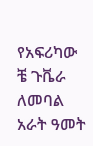የአፍሪካው ቼ ጉቬራ ለመባል አራት ዓመት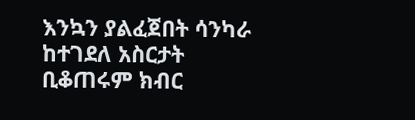እንኳን ያልፈጀበት ሳንካራ ከተገደለ አስርታት ቢቆጠሩም ክብር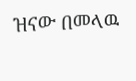ዝናው በመላዉ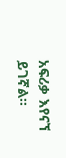አፍሪቃ እየናኘ ይገኛል።